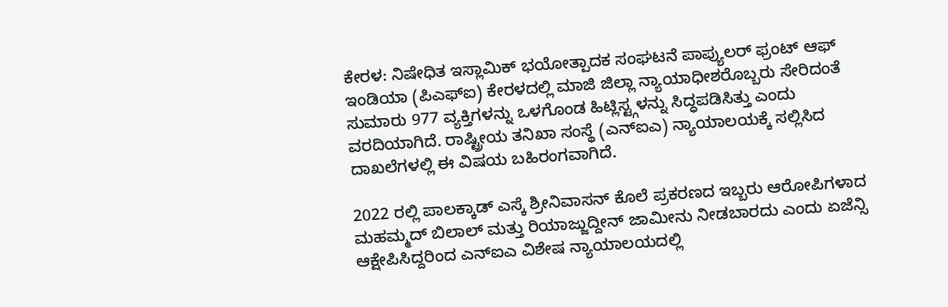ಕೇರಳ: ನಿಷೇಧಿತ ಇಸ್ಲಾಮಿಕ್ ಭಯೋತ್ಪಾದಕ ಸಂಘಟನೆ ಪಾಪ್ಯುಲರ್ ಫ್ರಂಟ್ ಆಫ್ ಇಂಡಿಯಾ (ಪಿಎಫ್ಐ) ಕೇರಳದಲ್ಲಿ ಮಾಜಿ ಜಿಲ್ಲಾ ನ್ಯಾಯಾಧೀಶರೊಬ್ಬರು ಸೇರಿದಂತೆ ಸುಮಾರು 977 ವ್ಯಕ್ತಿಗಳನ್ನು ಒಳಗೊಂಡ ಹಿಟ್ಲಿಸ್ಟ್ಗಳನ್ನು ಸಿದ್ಧಪಡಿಸಿತ್ತು ಎಂದು ವರದಿಯಾಗಿದೆ. ರಾಷ್ಟ್ರೀಯ ತನಿಖಾ ಸಂಸ್ಥೆ (ಎನ್ಐಎ) ನ್ಯಾಯಾಲಯಕ್ಕೆ ಸಲ್ಲಿಸಿದ ದಾಖಲೆಗಳಲ್ಲಿ ಈ ವಿಷಯ ಬಹಿರಂಗವಾಗಿದೆ.

2022 ರಲ್ಲಿ ಪಾಲಕ್ಕಾಡ್ ಎಸ್ಕೆ ಶ್ರೀನಿವಾಸನ್ ಕೊಲೆ ಪ್ರಕರಣದ ಇಬ್ಬರು ಆರೋಪಿಗಳಾದ ಮಹಮ್ಮದ್ ಬಿಲಾಲ್ ಮತ್ತು ರಿಯಾಜ್ಜುದ್ದೀನ್ ಜಾಮೀನು ನೀಡಬಾರದು ಎಂದು ಏಜೆನ್ಸಿ ಆಕ್ಷೇಪಿಸಿದ್ದರಿಂದ ಎನ್ಐಎ ವಿಶೇಷ ನ್ಯಾಯಾಲಯದಲ್ಲಿ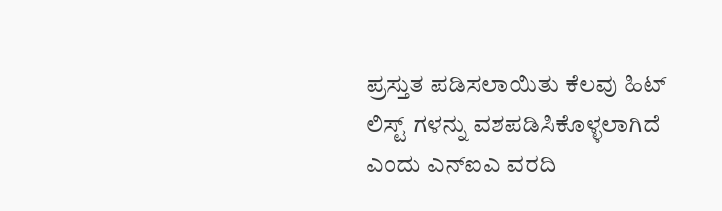ಪ್ರಸ್ತುತ ಪಡಿಸಲಾಯಿತು ಕೆಲವು ಹಿಟ್ ಲಿಸ್ಟ್ ಗಳನ್ನು ವಶಪಡಿಸಿಕೊಳ್ಳಲಾಗಿದೆ ಎಂದು ಎನ್ಐಎ ವರದಿ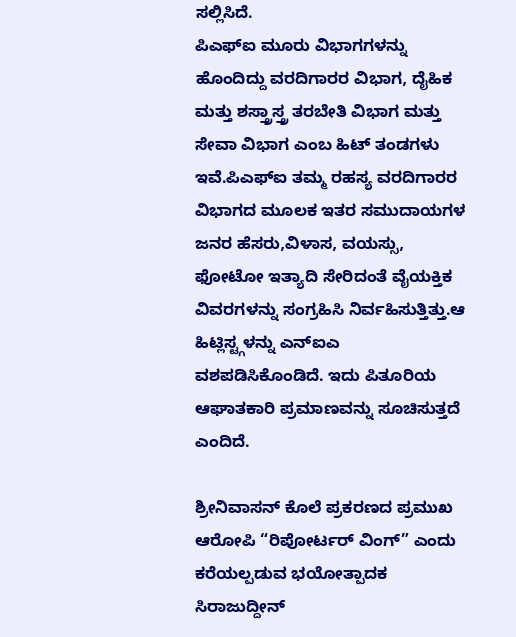ಸಲ್ಲಿಸಿದೆ.
ಪಿಎಫ್ಐ ಮೂರು ವಿಭಾಗಗಳನ್ನು ಹೊಂದಿದ್ದು ವರದಿಗಾರರ ವಿಭಾಗ, ದೈಹಿಕ ಮತ್ತು ಶಸ್ತ್ರಾಸ್ತ್ರ ತರಬೇತಿ ವಿಭಾಗ ಮತ್ತು ಸೇವಾ ವಿಭಾಗ ಎಂಬ ಹಿಟ್ ತಂಡಗಳು ಇವೆ.ಪಿಎಫ್ಐ ತಮ್ಮ ರಹಸ್ಯ ವರದಿಗಾರರ ವಿಭಾಗದ ಮೂಲಕ ಇತರ ಸಮುದಾಯಗಳ ಜನರ ಹೆಸರು,ವಿಳಾಸ, ವಯಸ್ಸು, ಫೋಟೋ ಇತ್ಯಾದಿ ಸೇರಿದಂತೆ ವೈಯಕ್ತಿಕ ವಿವರಗಳನ್ನು ಸಂಗ್ರಹಿಸಿ ನಿರ್ವಹಿಸುತ್ತಿತ್ತು.ಆ ಹಿಟ್ಲಿಸ್ಟ್ಗಳನ್ನು ಎನ್ಐಎ ವಶಪಡಿಸಿಕೊಂಡಿದೆ. ಇದು ಪಿತೂರಿಯ ಆಘಾತಕಾರಿ ಪ್ರಮಾಣವನ್ನು ಸೂಚಿಸುತ್ತದೆ ಎಂದಿದೆ.

ಶ್ರೀನಿವಾಸನ್ ಕೊಲೆ ಪ್ರಕರಣದ ಪ್ರಮುಖ ಆರೋಪಿ “ರಿಪೋರ್ಟರ್ ವಿಂಗ್” ಎಂದು ಕರೆಯಲ್ಪಡುವ ಭಯೋತ್ಪಾದಕ ಸಿರಾಜುದ್ದೀನ್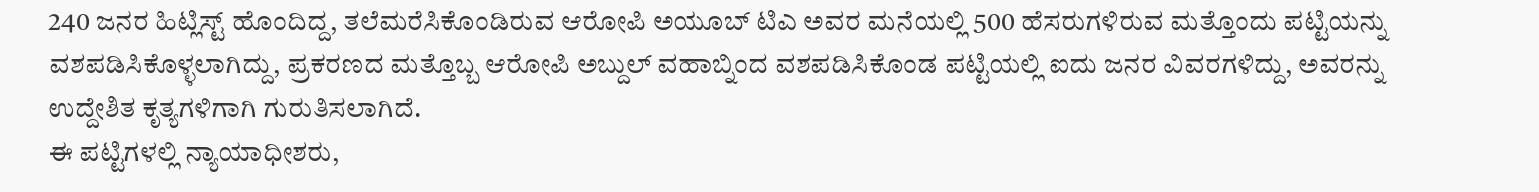240 ಜನರ ಹಿಟ್ಲಿಸ್ಟ್ ಹೊಂದಿದ್ದ, ತಲೆಮರೆಸಿಕೊಂಡಿರುವ ಆರೋಪಿ ಅಯೂಬ್ ಟಿಎ ಅವರ ಮನೆಯಲ್ಲಿ 500 ಹೆಸರುಗಳಿರುವ ಮತ್ತೊಂದು ಪಟ್ಟಿಯನ್ನು ವಶಪಡಿಸಿಕೊಳ್ಳಲಾಗಿದ್ದು, ಪ್ರಕರಣದ ಮತ್ತೊಬ್ಬ ಆರೋಪಿ ಅಬ್ದುಲ್ ವಹಾಬ್ನಿಂದ ವಶಪಡಿಸಿಕೊಂಡ ಪಟ್ಟಿಯಲ್ಲಿ ಐದು ಜನರ ವಿವರಗಳಿದ್ದು, ಅವರನ್ನು ಉದ್ದೇಶಿತ ಕೃತ್ಯಗಳಿಗಾಗಿ ಗುರುತಿಸಲಾಗಿದೆ.
ಈ ಪಟ್ಟಿಗಳಲ್ಲಿ ನ್ಯಾಯಾಧೀಶರು,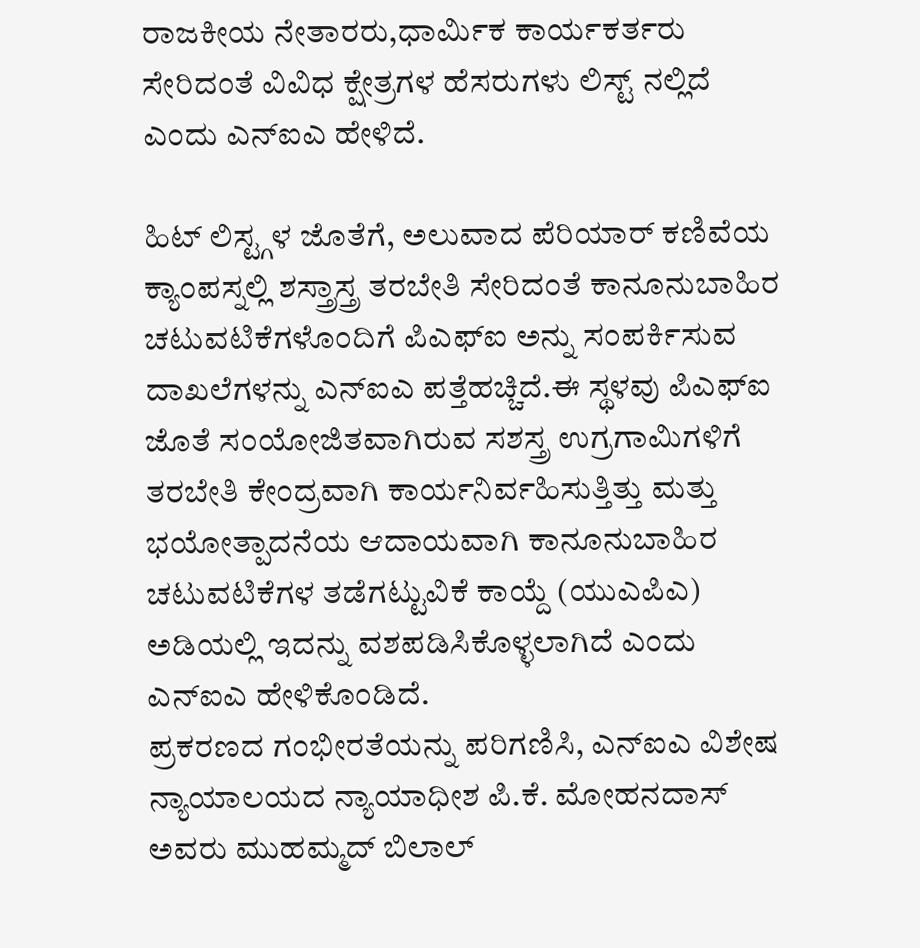ರಾಜಕೀಯ ನೇತಾರರು,ಧಾರ್ಮಿಕ ಕಾರ್ಯಕರ್ತರು ಸೇರಿದಂತೆ ವಿವಿಧ ಕ್ಷೇತ್ರಗಳ ಹೆಸರುಗಳು ಲಿಸ್ಟ್ ನಲ್ಲಿದೆ ಎಂದು ಎನ್ಐಎ ಹೇಳಿದೆ.

ಹಿಟ್ ಲಿಸ್ಟ್ಗಳ ಜೊತೆಗೆ, ಅಲುವಾದ ಪೆರಿಯಾರ್ ಕಣಿವೆಯ ಕ್ಯಾಂಪಸ್ನಲ್ಲಿ ಶಸ್ತ್ರಾಸ್ತ್ರ ತರಬೇತಿ ಸೇರಿದಂತೆ ಕಾನೂನುಬಾಹಿರ ಚಟುವಟಿಕೆಗಳೊಂದಿಗೆ ಪಿಎಫ್ಐ ಅನ್ನು ಸಂಪರ್ಕಿಸುವ ದಾಖಲೆಗಳನ್ನು ಎನ್ಐಎ ಪತ್ತೆಹಚ್ಚಿದೆ.ಈ ಸ್ಥಳವು ಪಿಎಫ್ಐ ಜೊತೆ ಸಂಯೋಜಿತವಾಗಿರುವ ಸಶಸ್ತ್ರ ಉಗ್ರಗಾಮಿಗಳಿಗೆ ತರಬೇತಿ ಕೇಂದ್ರವಾಗಿ ಕಾರ್ಯನಿರ್ವಹಿಸುತ್ತಿತ್ತು ಮತ್ತು ಭಯೋತ್ಪಾದನೆಯ ಆದಾಯವಾಗಿ ಕಾನೂನುಬಾಹಿರ ಚಟುವಟಿಕೆಗಳ ತಡೆಗಟ್ಟುವಿಕೆ ಕಾಯ್ದೆ (ಯುಎಪಿಎ) ಅಡಿಯಲ್ಲಿ ಇದನ್ನು ವಶಪಡಿಸಿಕೊಳ್ಳಲಾಗಿದೆ ಎಂದು ಎನ್ಐಎ ಹೇಳಿಕೊಂಡಿದೆ.
ಪ್ರಕರಣದ ಗಂಭೀರತೆಯನ್ನು ಪರಿಗಣಿಸಿ, ಎನ್ಐಎ ವಿಶೇಷ ನ್ಯಾಯಾಲಯದ ನ್ಯಾಯಾಧೀಶ ಪಿ.ಕೆ. ಮೋಹನದಾಸ್ ಅವರು ಮುಹಮ್ಮದ್ ಬಿಲಾಲ್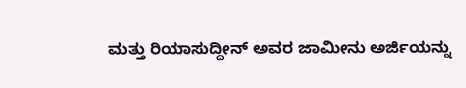ಮತ್ತು ರಿಯಾಸುದ್ದೀನ್ ಅವರ ಜಾಮೀನು ಅರ್ಜಿಯನ್ನು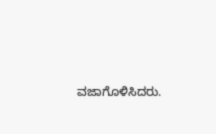ವಜಾಗೊಳಿಸಿದರು.